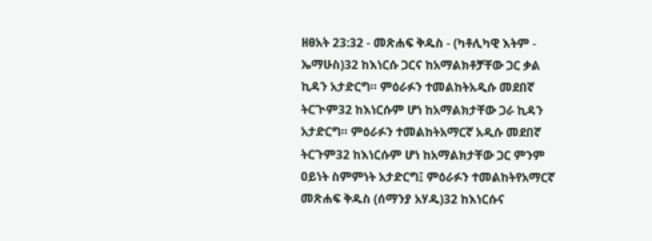ዘፀአት 23:32 - መጽሐፍ ቅዱስ - (ካቶሊካዊ እትም - ኤማሁስ)32 ከእነርሱ ጋርና ከአማልክቶቻቸው ጋር ቃል ኪዳን አታድርግ። ምዕራፉን ተመልከትአዲሱ መደበኛ ትርጒም32 ከእነርሱም ሆነ ከአማልክታቸው ጋራ ኪዳን አታድርግ። ምዕራፉን ተመልከትአማርኛ አዲሱ መደበኛ ትርጉም32 ከእነርሱም ሆነ ከአማልክታቸው ጋር ምንም ዐይነት ስምምነት አታድርግ፤ ምዕራፉን ተመልከትየአማርኛ መጽሐፍ ቅዱስ (ሰማንያ አሃዱ)32 ከእነርሱና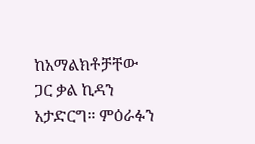ከአማልክቶቻቸው ጋር ቃል ኪዳን አታድርግ። ምዕራፉን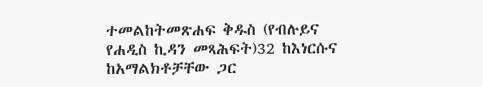ተመልከትመጽሐፍ ቅዱስ (የብሉይና የሐዲስ ኪዳን መጻሕፍት)32 ከእነርሱና ከአማልክቶቻቸው ጋር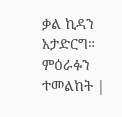ቃል ኪዳን አታድርግ። ምዕራፉን ተመልከት |